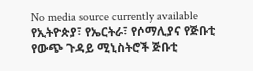No media source currently available
የኢትዮጵያ፣ የኤርትራ፣ የሶማሊያና የጅቡቲ የውጭ ጉዳይ ሚኒስትሮች ጅቡቲ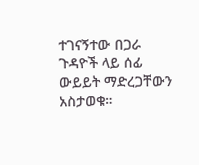ተገናኝተው በጋራ ጉዳዮች ላይ ሰፊ ውይይት ማድረጋቸውን አስታወቁ።